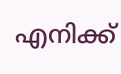എനിക്ക്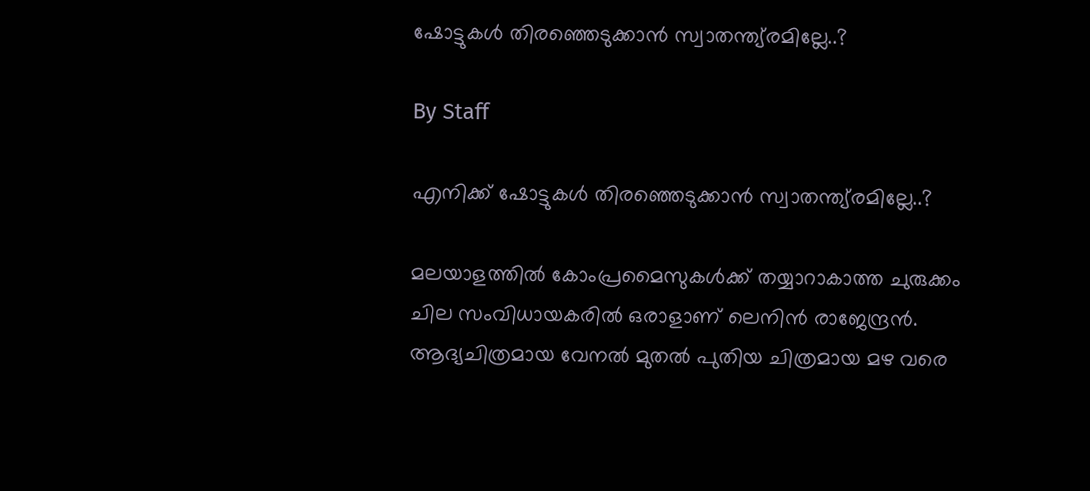ഷോട്ടുകള്‍ തിരഞ്ഞെടുക്കാന്‍ സ്വാതന്ത്യ്രമില്ലേ..?

By Staff

എനിക്ക് ഷോട്ടുകള്‍ തിരഞ്ഞെടുക്കാന്‍ സ്വാതന്ത്യ്രമില്ലേ..?

മലയാളത്തില്‍ കോംപ്രമൈസുകള്‍ക്ക് തയ്യാറാകാത്ത ചുരുക്കം ചില സംവിധായകരില്‍ ഒരാളാണ് ലെനിന്‍ രാജേന്ദ്രന്‍. ആദ്യചിത്രമായ വേനല്‍ മുതല്‍ പുതിയ ചിത്രമായ മഴ വരെ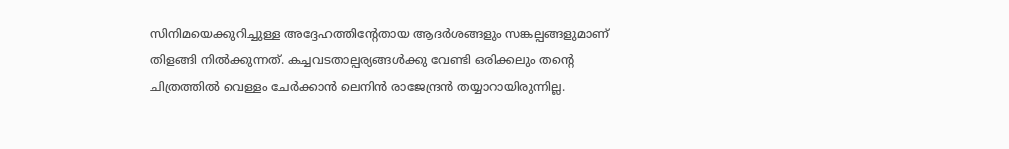സിനിമയെക്കുറിച്ചുള്ള അദ്ദേഹത്തിന്റേതായ ആദര്‍ശങ്ങളും സങ്കല്പങ്ങളുമാണ് തിളങ്ങി നില്‍ക്കുന്നത്. കച്ചവടതാല്പര്യങ്ങള്‍ക്കു വേണ്ടി ഒരിക്കലും തന്റെ ചിത്രത്തില്‍ വെള്ളം ചേര്‍ക്കാന്‍ ലെനിന്‍ രാജേന്ദ്രന്‍ തയ്യാറായിരുന്നില്ല.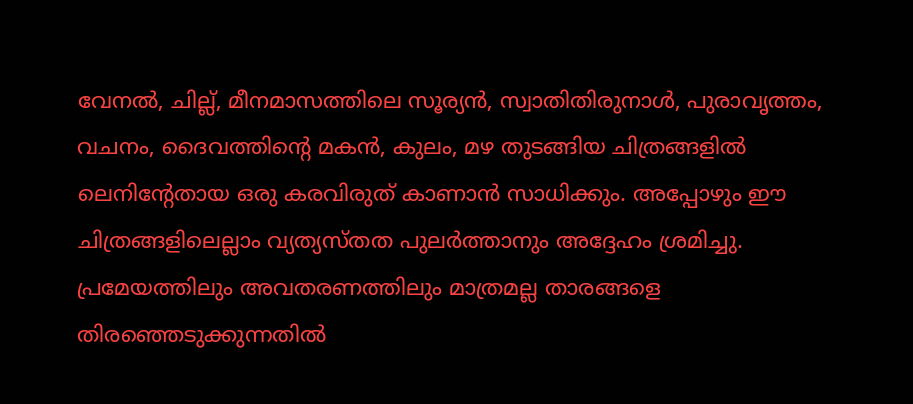വേനല്‍, ചില്ല്, മീനമാസത്തിലെ സൂര്യന്‍, സ്വാതിതിരുനാള്‍, പുരാവൃത്തം, വചനം, ദൈവത്തിന്റെ മകന്‍, കുലം, മഴ തുടങ്ങിയ ചിത്രങ്ങളില്‍ ലെനിന്റേതായ ഒരു കരവിരുത് കാണാന്‍ സാധിക്കും. അപ്പോഴും ഈ ചിത്രങ്ങളിലെല്ലാം വ്യത്യസ്തത പുലര്‍ത്താനും അദ്ദേഹം ശ്രമിച്ചു. പ്രമേയത്തിലും അവതരണത്തിലും മാത്രമല്ല താരങ്ങളെ തിരഞ്ഞെടുക്കുന്നതില്‍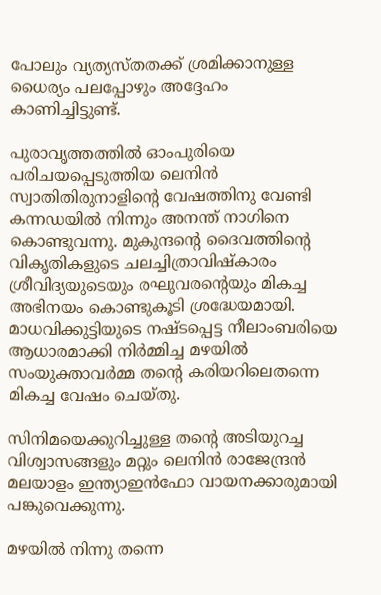പോലും വ്യത്യസ്തതക്ക് ശ്രമിക്കാനുള്ള ധൈര്യം പലപ്പോഴും അദ്ദേഹം കാണിച്ചിട്ടുണ്ട്.

പുരാവൃത്തത്തില്‍ ഓംപുരിയെ പരിചയപ്പെടുത്തിയ ലെനിന്‍ സ്വാതിതിരുനാളിന്റെ വേഷത്തിനു വേണ്ടി കന്നഡയില്‍ നിന്നും അനന്ത് നാഗിനെ കൊണ്ടുവന്നു. മുകുന്ദന്റെ ദൈവത്തിന്റെ വികൃതികളുടെ ചലച്ചിത്രാവിഷ്കാരം ശ്രീവിദ്യയുടെയും രഘുവരന്റെയും മികച്ച അഭിനയം കൊണ്ടുകൂടി ശ്രദ്ധേയമായി. മാധവിക്കുട്ടിയുടെ നഷ്ടപ്പെട്ട നീലാംബരിയെ ആധാരമാക്കി നിര്‍മ്മിച്ച മഴയില്‍ സംയുക്താവര്‍മ്മ തന്റെ കരിയറിലെതന്നെ മികച്ച വേഷം ചെയ്തു.

സിനിമയെക്കുറിച്ചുള്ള തന്റെ അടിയുറച്ച വിശ്വാസങ്ങളും മറ്റും ലെനിന്‍ രാജേന്ദ്രന്‍ മലയാളം ഇന്ത്യാഇന്‍ഫോ വായനക്കാരുമായി പങ്കുവെക്കുന്നു.

മഴയില്‍ നിന്നു തന്നെ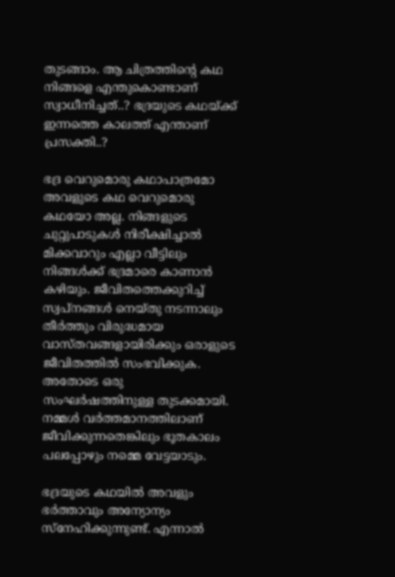തുടങ്ങാം. ആ ചിത്രത്തിന്റെ കഥ നിങ്ങളെ എന്തുകൊണ്ടാണ് സ്വാധീനിച്ചത്..? ഭദ്രയുടെ കഥയ്ക്ക് ഇന്നത്തെ കാലത്ത് എന്താണ് പ്രസക്തി..?

ഭദ്ര വെറുമൊരു കഥാപാത്രമോ അവളുടെ കഥ വെറുമൊരു കഥയോ അല്ല. നിങ്ങളുടെ ചുറ്റുപാടുകള്‍ നിരീക്ഷിച്ചാല്‍ മിക്കവാറും എല്ലാ വീട്ടിലും നിങ്ങള്‍ക്ക് ഭദ്രമാരെ കാണാന്‍ കഴിയും. ജീവിതത്തെക്കുറിച്ച് സ്വപ്നങ്ങള്‍ നെയ്തു നടന്നാലും തീര്‍ത്തും വിരുദ്ധമായ വാസ്തവങ്ങളായിരിക്കും ഒരാളുടെ ജീവിതത്തില്‍ സംഭവിക്കുക. അതോടെ ഒരു സംഘര്‍ഷത്തിനുള്ള തുടക്കമായി. നമ്മള്‍ വര്‍ത്തമാനത്തിലാണ് ജീവിക്കുന്നതെങ്കിലും ഭൂതകാലം പലപ്പോഴും നമ്മെ വേട്ടയാടും.

ഭദ്രയുടെ കഥയില്‍ അവളും ഭര്‍ത്താവും അന്യോന്യം സ്നേഹിക്കുന്നുണ്ട്. എന്നാല്‍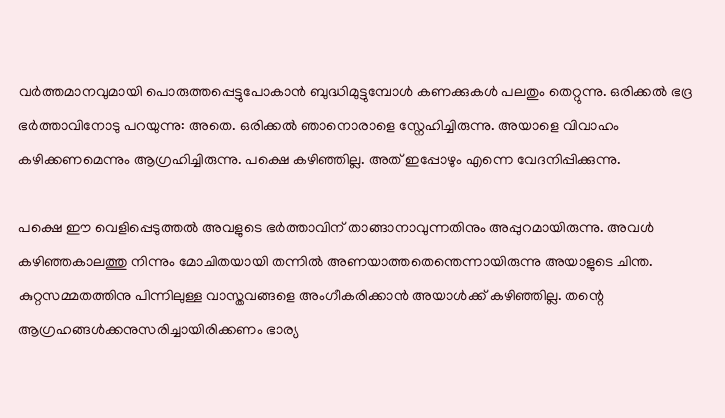വര്‍ത്തമാനവുമായി പൊരുത്തപ്പെട്ടുപോകാന്‍ ബുദ്ധിമുട്ടുമ്പോള്‍ കണക്കുകള്‍ പലതും തെറ്റുന്നു. ഒരിക്കല്‍ ഭദ്ര ഭര്‍ത്താവിനോടു പറയുന്നു: അതെ. ഒരിക്കല്‍ ഞാനൊരാളെ സ്നേഹിച്ചിരുന്നു. അയാളെ വിവാഹം കഴിക്കണമെന്നും ആഗ്രഹിച്ചിരുന്നു. പക്ഷെ കഴിഞ്ഞില്ല. അത് ഇപ്പോഴും എന്നെ വേദനിപ്പിക്കുന്നു.

പക്ഷെ ഈ വെളിപ്പെടുത്തല്‍ അവളുടെ ഭര്‍ത്താവിന് താങ്ങാനാവുന്നതിനും അപ്പുറമായിരുന്നു. അവള്‍ കഴിഞ്ഞകാലത്തു നിന്നും മോചിതയായി തന്നില്‍ അണയാത്തതെന്തെന്നായിരുന്നു അയാളുടെ ചിന്ത. കുറ്റസമ്മതത്തിനു പിന്നിലുള്ള വാസ്തവങ്ങളെ അംഗീകരിക്കാന്‍ അയാള്‍ക്ക് കഴിഞ്ഞില്ല. തന്റെ ആഗ്രഹങ്ങള്‍ക്കനുസരിച്ചായിരിക്കണം ഭാര്യ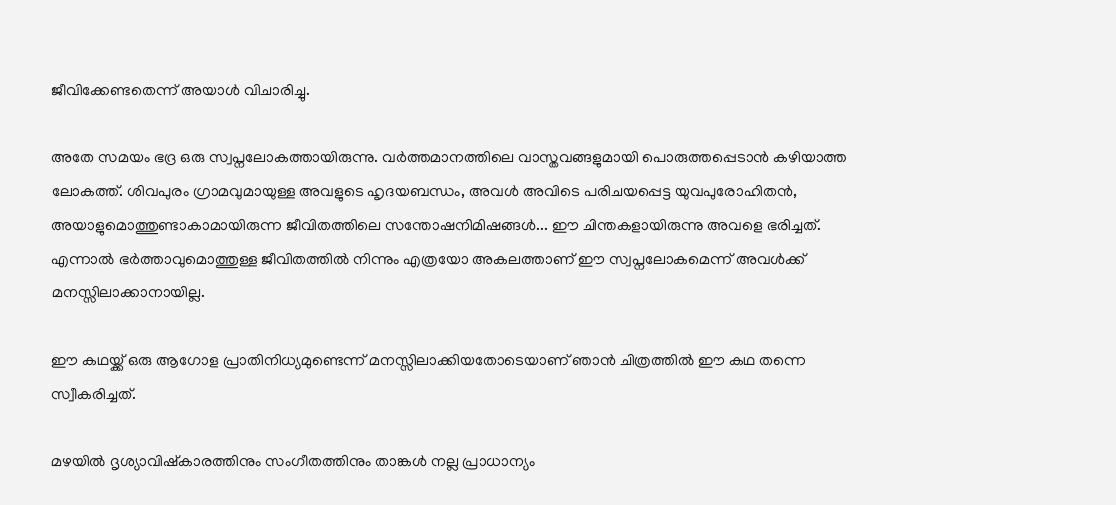ജീവിക്കേണ്ടതെന്ന് അയാള്‍ വിചാരിച്ചു.

അതേ സമയം ഭദ്ര ഒരു സ്വപ്നലോകത്തായിരുന്നു. വര്‍ത്തമാനത്തിലെ വാസ്തവങ്ങളുമായി പൊരുത്തപ്പെടാന്‍ കഴിയാത്ത ലോകത്ത്. ശിവപുരം ഗ്രാമവുമായുള്ള അവളുടെ ഹൃദയബന്ധം, അവള്‍ അവിടെ പരിചയപ്പെട്ട യുവപുരോഹിതന്‍, അയാളുമൊത്തുണ്ടാകാമായിരുന്ന ജീവിതത്തിലെ സന്തോഷനിമിഷങ്ങള്‍... ഈ ചിന്തകളായിരുന്നു അവളെ ഭരിച്ചത്. എന്നാല്‍ ഭര്‍ത്താവുമൊത്തുള്ള ജീവിതത്തില്‍ നിന്നും എത്രയോ അകലത്താണ് ഈ സ്വപ്നലോകമെന്ന് അവള്‍ക്ക് മനസ്സിലാക്കാനായില്ല.

ഈ കഥയ്ക്ക് ഒരു ആഗോള പ്രാതിനിധ്യമുണ്ടെന്ന് മനസ്സിലാക്കിയതോടെയാണ് ഞാന്‍ ചിത്രത്തില്‍ ഈ കഥ തന്നെ സ്വീകരിച്ചത്.

മഴയില്‍ ദൃശ്യാവിഷ്കാരത്തിനും സംഗീതത്തിനും താങ്കള്‍ നല്ല പ്രാധാന്യം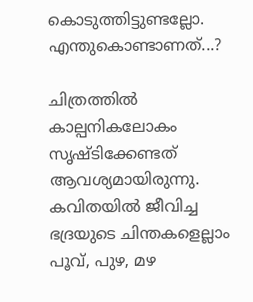കൊടുത്തിട്ടുണ്ടല്ലോ. എന്തുകൊണ്ടാണത്...?

ചിത്രത്തില്‍ കാല്പനികലോകം സൃഷ്ടിക്കേണ്ടത് ആവശ്യമായിരുന്നു. കവിതയില്‍ ജീവിച്ച ഭദ്രയുടെ ചിന്തകളെല്ലാം പൂവ്, പുഴ, മഴ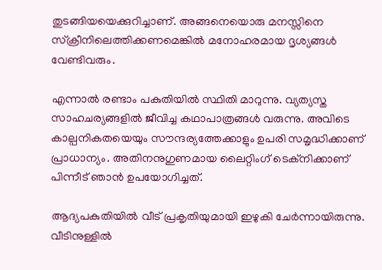തുടങ്ങിയയെക്കുറിച്ചാണ്. അങ്ങനെയൊരു മനസ്സിനെ സ്ക്രീനിലെത്തിക്കണമെങ്കില്‍ മനോഹരമായ ദൃശ്യങ്ങള്‍ വേണ്ടിവരും.

എന്നാല്‍ രണ്ടാം പകുതിയില്‍ സ്ഥിതി മാറുന്നു. വ്യത്യസ്ത സാഹചര്യങ്ങളില്‍ ജീവിച്ച കഥാപാത്രങ്ങള്‍ വരുന്നു. അവിടെ കാല്പനികതയെയും സൗന്ദര്യത്തേക്കാളും ഉപരി സമൃദ്ധിക്കാണ് പ്രാധാന്യം. അതിനനുഗുണമായ ലൈറ്റിംഗ് ടെക്നിക്കാണ് പിന്നീട് ഞാന്‍ ഉപയോഗിച്ചത്.

ആദ്യപകുതിയില്‍ വീട് പ്രകൃതിയുമായി ഇഴുകി ചേര്‍ന്നായിരുന്നു. വീടിനുള്ളില്‍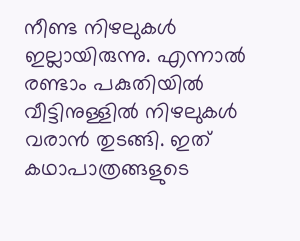നീണ്ട നിഴലുകള്‍ ഇല്ലായിരുന്നു. എന്നാല്‍ രണ്ടാം പകുതിയില്‍ വീട്ടിനുള്ളില്‍ നിഴലുകള്‍ വരാന്‍ തുടങ്ങി. ഇത് കഥാപാത്രങ്ങളുടെ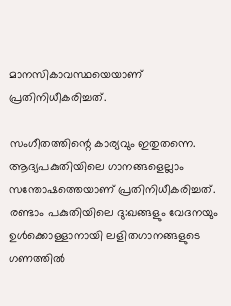മാനസികാവസ്ഥയെയാണ് പ്രതിനിധീകരിച്ചത്.

സംഗീതത്തിന്റെ കാര്യവും ഇതുതന്നെ. ആദ്യപകുതിയിലെ ഗാനങ്ങളെല്ലാം സന്തോഷത്തെയാണ് പ്രതിനിധീകരിച്ചത്. രണ്ടാം പകുതിയിലെ ദു:ഖങ്ങളും വേദനയും ഉള്‍ക്കൊള്ളാനായി ലളിതഗാനങ്ങളുടെ ഗണത്തില്‍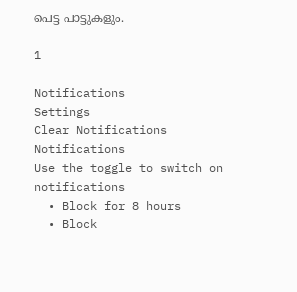പെട്ട പാട്ടുകളും.

1

Notifications
Settings
Clear Notifications
Notifications
Use the toggle to switch on notifications
  • Block for 8 hours
  • Block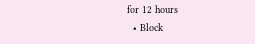for 12 hours
  • Block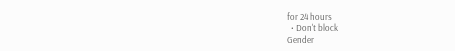for 24 hours
  • Don't block
Gender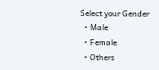Select your Gender
  • Male
  • Female
  • Others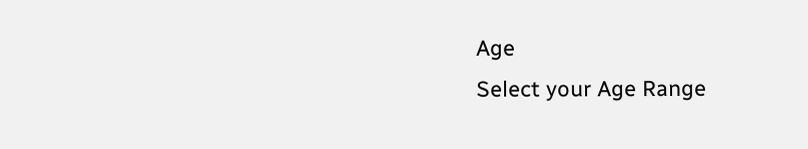Age
Select your Age Range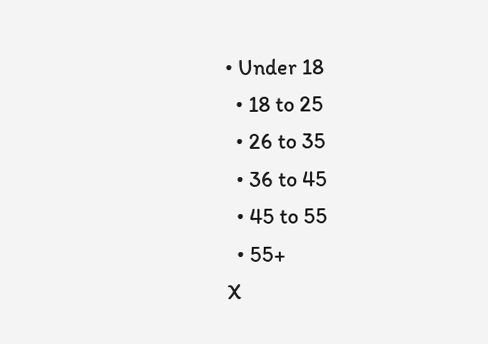• Under 18
  • 18 to 25
  • 26 to 35
  • 36 to 45
  • 45 to 55
  • 55+
X